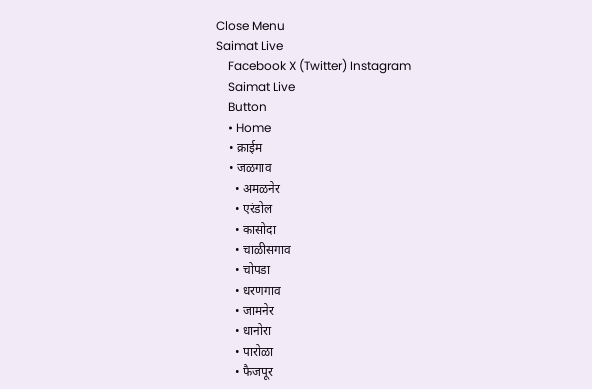Close Menu
Saimat Live
    Facebook X (Twitter) Instagram
    Saimat Live
    Button
    • Home
    • क्राईम
    • जळगाव
      • अमळनेर
      • एरंडोल
      • कासोदा
      • चाळीसगाव
      • चोपडा
      • धरणगाव
      • जामनेर
      • धानोरा
      • पारोळा
      • फैजपूर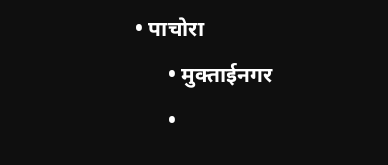• पाचोरा
      • मुक्ताईनगर
      •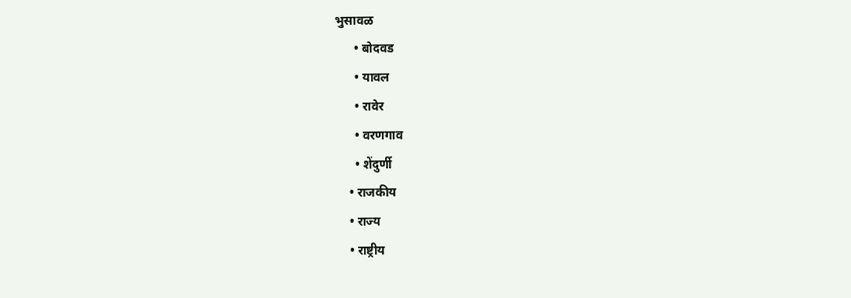भुसावळ
      • बोदवड
      • यावल
      • रावेर
      • वरणगाव
      • शेंदुर्णी
    • राजकीय
    • राज्य
    • राष्ट्रीय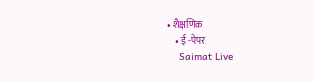• शैक्षणिक
    • ई -पेपर
    Saimat Live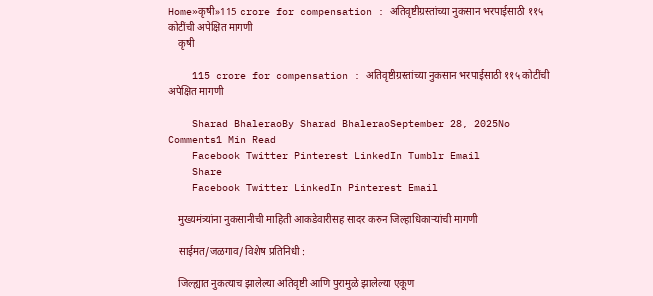Home»कृषी»115 crore for compensation : अतिवृष्टीग्रस्तांच्या नुकसान भरपाईसाठी ११५ कोटींची अपेक्षित मागणी
    कृषी

    115 crore for compensation : अतिवृष्टीग्रस्तांच्या नुकसान भरपाईसाठी ११५ कोटींची अपेक्षित मागणी

    Sharad BhaleraoBy Sharad BhaleraoSeptember 28, 2025No Comments1 Min Read
    Facebook Twitter Pinterest LinkedIn Tumblr Email
    Share
    Facebook Twitter LinkedIn Pinterest Email

    मुख्यमंत्र्यांना नुकसानीची माहिती आकडेवारीसह सादर करुन जिल्हाधिकाऱ्यांची मागणी

    साईमत/जळगाव/ विशेष प्रतिनिधी :

    जिल्ह्यात नुकत्याच झालेल्या अतिवृष्टी आणि पुरामुळे झालेल्या एकूण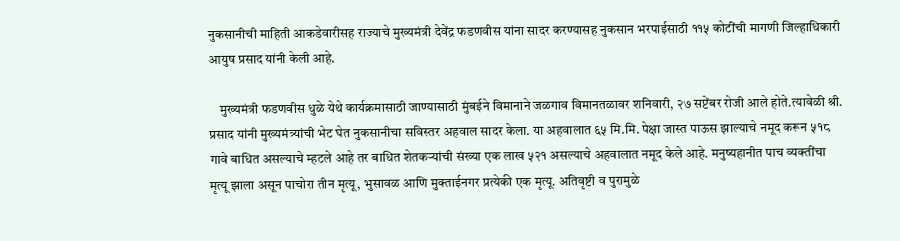नुकसानीची माहिती आकडेवारीसह राज्याचे मुख्यमंत्री देवेंद्र फडणवीस यांना सादर करण्यासह नुकसान भरपाईसाठी ११५ कोटींची मागणी जिल्हाधिकारी आयुष प्रसाद यांनी केली आहे.

    मुख्यमंत्री फडणवीस धुळे येथे कार्यक्रमासाठी जाण्यासाठी मुंबईने विमानाने जळगाव विमानतळावर शनिवारी, २७ सप्टेंबर रोजी आले होते.त्यावेळी श्री. प्रसाद यांनी मुख्यमंत्र्यांची भेट घेत नुकसानीचा सविस्तर अहवाल सादर केला. या अहवालात ६५ मि.मि. पेक्षा जास्त पाऊस झाल्याचे नमूद करून ५१८ गावे बाधित असल्याचे म्हटले आहे तर बाधित शेतकऱ्यांची संख्या एक लाख ५२१ असल्याचे अहवालात नमूद केले आहे. मनुष्यहानीत पाच व्यक्तींचा मृत्यू झाला असून पाचोरा तीन मृत्यू, भुसावळ आणि मुक्ताईनगर प्रत्येकी एक मृत्यू. अतिवृष्टी व पुरामुळे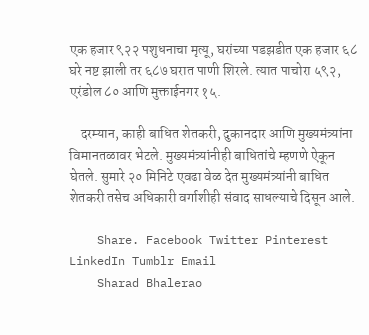एक हजार ९२२ पशुधनाचा मृत्यू, घरांच्या पडझडीत एक हजार ६८ घरे नष्ट झाली तर ६८७ घरात पाणी शिरले. त्यात पाचोरा ५९२, एरंडोल ८० आणि मुक्ताईनगर १५.

    दरम्यान, काही बाधित शेतकरी, दुकानदार आणि मुख्यमंत्र्यांना विमानतळावर भेटले. मुख्यमंत्र्यांनीही बाधितांचे म्हणणे ऐकून घेतले. सुमारे २० मिनिटे एवढा वेळ देत मुख्यमंत्र्यांनी बाधित शेतकरी तसेच अधिकारी वर्गाशीही संवाद साधल्याचे दिसून आले.

    Share. Facebook Twitter Pinterest LinkedIn Tumblr Email
    Sharad Bhalerao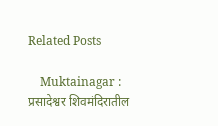Related Posts

    Muktainagar : प्रसादेश्वर शिवमंदिरातील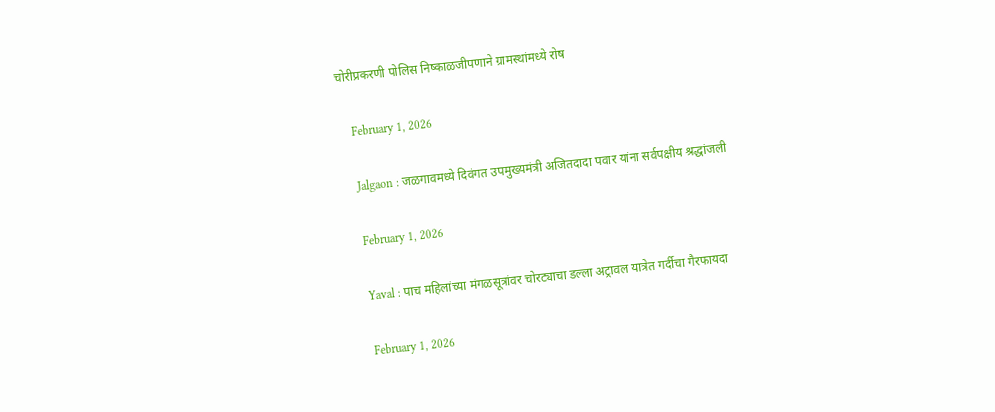चोरीप्रकरणी पोलिस निष्काळजीपणाने ग्रामस्थांमध्ये रोष

    February 1, 2026

    Jalgaon : जळगावमध्ये दिवंगत उपमुख्यमंत्री अजितदादा पवार यांना सर्वपक्षीय श्रद्धांजली

    February 1, 2026

    Yaval : पाच महिलांच्या मंगळसूत्रांवर चोरट्याचा डल्ला अट्रावल यात्रेत गर्दीचा गैरफायदा

    February 1, 2026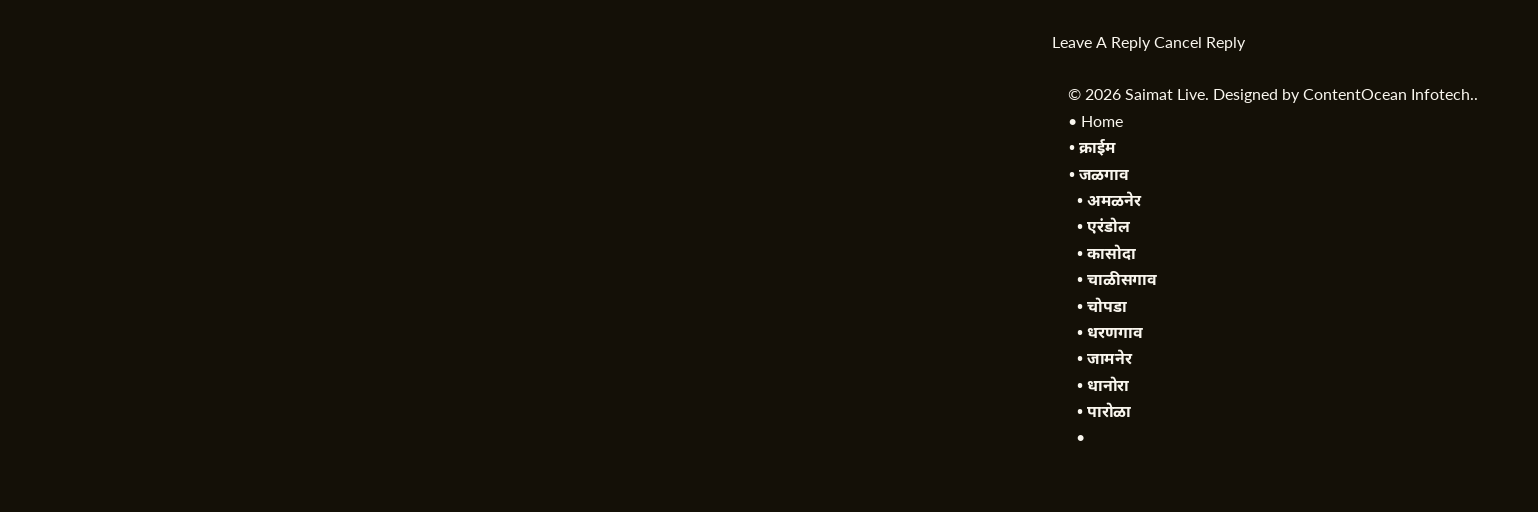Leave A Reply Cancel Reply

    © 2026 Saimat Live. Designed by ContentOcean Infotech..
    • Home
    • क्राईम
    • जळगाव
      • अमळनेर
      • एरंडोल
      • कासोदा
      • चाळीसगाव
      • चोपडा
      • धरणगाव
      • जामनेर
      • धानोरा
      • पारोळा
      •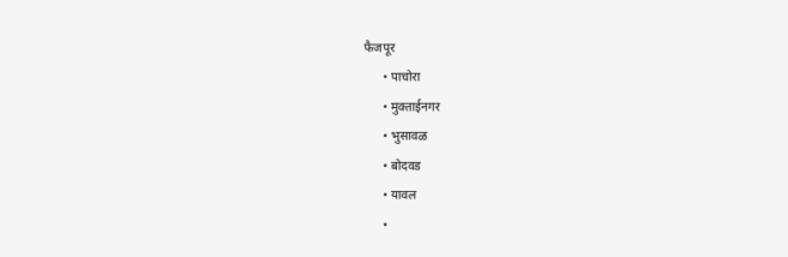फैजपूर
      • पाचोरा
      • मुक्ताईनगर
      • भुसावळ
      • बोदवड
      • यावल
      •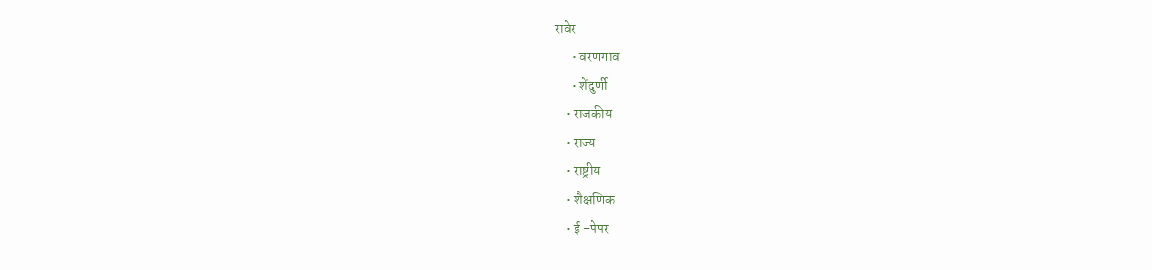रावेर
      • वरणगाव
      • शेंदुर्णी
    • राजकीय
    • राज्य
    • राष्ट्रीय
    • शैक्षणिक
    • ई -पेपर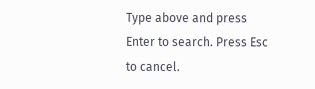Type above and press Enter to search. Press Esc to cancel.